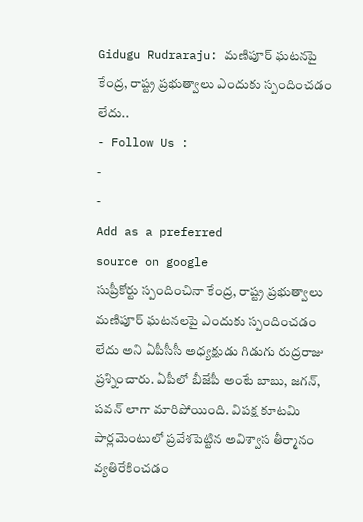Gidugu Rudraraju: మణిపూర్ ఘటనపై కేంద్ర, రాష్ట్ర ప్రభుత్వాలు ఎందుకు స్పందించడం లేదు..
- Follow Us :
-
-
Add as a preferred
source on google
సుప్రీకోర్టు స్పందించినా కేంద్ర, రాష్ట్ర ప్రభుత్వాలు మణిపూర్ ఘటనలపై ఎందుకు స్పందించడం లేదు అని ఏపీసీసీ అధ్యక్షుడు గిడుగు రుద్రరాజు ప్రశ్నించారు. ఏపీలో బీజేపీ అంటే బాబు, జగన్, పవన్ లాగా మారిపోయింది. విపక్ష కూటమి పార్లమెంటులో ప్రవేశపెట్టిన అవిశ్వాస తీర్మానం వ్యతిరేకించడం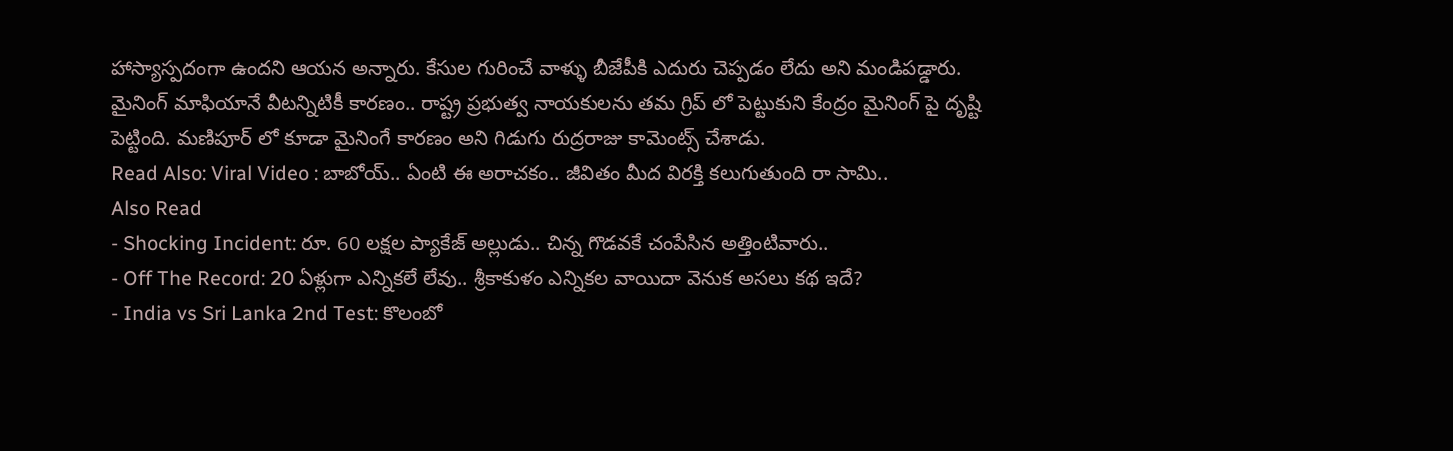హాస్యాస్పదంగా ఉందని ఆయన అన్నారు. కేసుల గురించే వాళ్ళు బీజేపీకి ఎదురు చెప్పడం లేదు అని మండిపడ్డారు. మైనింగ్ మాఫియానే వీటన్నిటికీ కారణం.. రాష్ట్ర ప్రభుత్వ నాయకులను తమ గ్రిప్ లో పెట్టుకుని కేంద్రం మైనింగ్ పై దృష్టి పెట్టింది. మణిపూర్ లో కూడా మైనింగే కారణం అని గిడుగు రుద్రరాజు కామెంట్స్ చేశాడు.
Read Also: Viral Video : బాబోయ్.. ఏంటి ఈ అరాచకం.. జీవితం మీద విరక్తి కలుగుతుంది రా సామి..
Also Read
- Shocking Incident: రూ. 60 లక్షల ప్యాకేజ్ అల్లుడు.. చిన్న గొడవకే చంపేసిన అత్తింటివారు..
- Off The Record: 20 ఏళ్లుగా ఎన్నికలే లేవు.. శ్రీకాకుళం ఎన్నికల వాయిదా వెనుక అసలు కథ ఇదే?
- India vs Sri Lanka 2nd Test: కొలంబో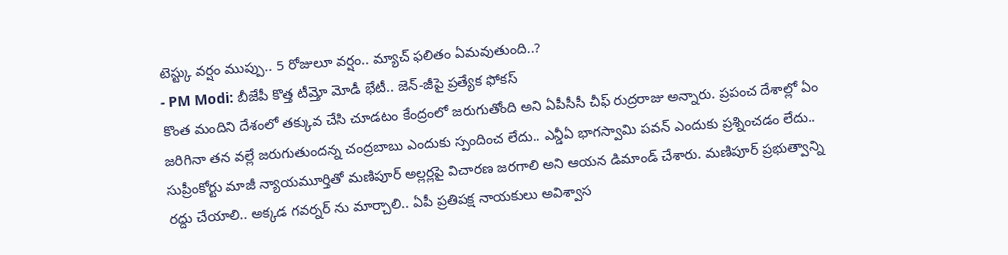టెస్ట్కు వర్షం ముప్పు.. 5 రోజులూ వర్షం.. మ్యాచ్ ఫలితం ఏమవుతుంది..?
- PM Modi: బీజేపీ కొత్త టీమ్తో మోడీ భేటీ.. జెన్-జీపై ప్రత్యేక ఫోకస్
కొంత మందిని దేశంలో తక్కువ చేసి చూడటం కేంద్రంలో జరుగుతోంది అని ఏపీసీసీ చీఫ్ రుద్రరాజు అన్నారు. ప్రపంచ దేశాల్లో ఏం జరిగినా తన వల్లే జరుగుతుందన్న చంద్రబాబు ఎందుకు స్పందించ లేదు.. ఎన్డీఏ భాగస్వామి పవన్ ఎందుకు ప్రశ్నించడం లేదు.. సుప్రీంకోర్టు మాజీ న్యాయమూర్తితో మణిపూర్ అల్లర్లపై విచారణ జరగాలి అని ఆయన డిమాండ్ చేశారు. మణిపూర్ ప్రభుత్వాన్ని రద్దు చేయాలి.. అక్కడ గవర్నర్ ను మార్చాలి.. ఏపీ ప్రతిపక్ష నాయకులు అవిశ్వాస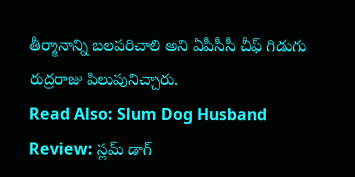తీర్మానాన్ని బలపరిచాలి అని ఏపీసీసీ చీఫ్ గిడుగు రుద్రరాజు పిలుపునిచ్చారు.
Read Also: Slum Dog Husband Review: స్లమ్ డాగ్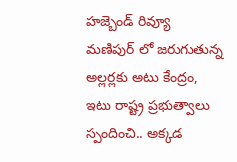హజ్బెండ్ రివ్యూ
మణిపుర్ లో జరుగుతున్న అల్లర్లకు అటు కేంద్రం, ఇటు రాష్ట్ర ప్రభుత్వాలు స్పందించి.. అక్కడ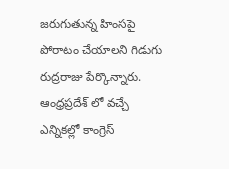జరుగుతున్న హింసపై పోరాటం చేయాలని గిడుగు రుద్రరాజు పేర్కొన్నారు. ఆంధ్రప్రదేశ్ లో వచ్చే ఎన్నికల్లో కాంగ్రెస్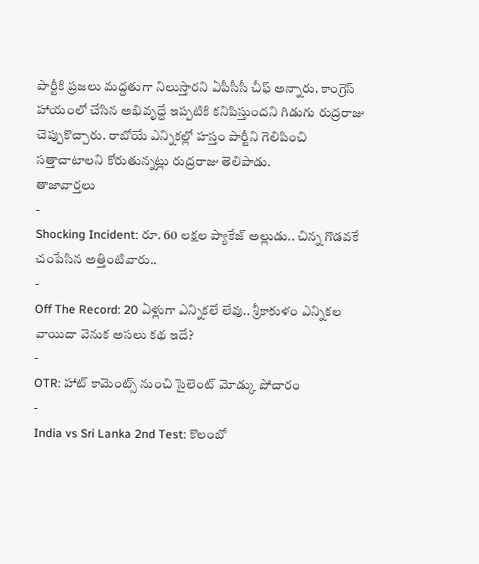పార్టీకి ప్రజలు మద్దతుగా నిలుస్తారని ఏపీసీసీ చీఫ్ అన్నారు. కాంగ్రెస్ హాయంలో చేసిన అభివృద్దే ఇప్పటికి కనిపిస్తుందని గిడుగు రుద్రరాజు చెప్పుకొచ్చారు. రాబోయే ఎన్నికల్లో హస్తం పార్టీని గెలిపించి సత్తాచాటాలని కోరుతున్నట్లు రుద్రరాజు తెలిపాడు.
తాజావార్తలు
-
Shocking Incident: రూ. 60 లక్షల ప్యాకేజ్ అల్లుడు.. చిన్న గొడవకే చంపేసిన అత్తింటివారు..
-
Off The Record: 20 ఏళ్లుగా ఎన్నికలే లేవు.. శ్రీకాకుళం ఎన్నికల వాయిదా వెనుక అసలు కథ ఇదే?
-
OTR: హాట్ కామెంట్స్ నుంచి సైలెంట్ మోడ్కు పోచారం
-
India vs Sri Lanka 2nd Test: కొలంబో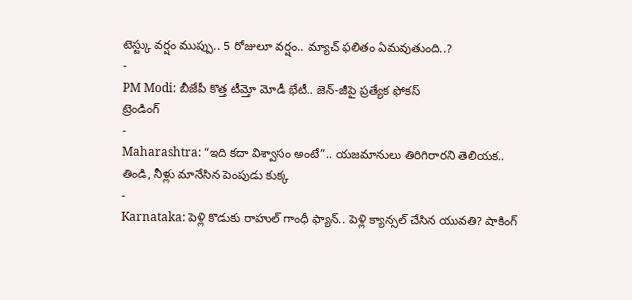టెస్ట్కు వర్షం ముప్పు.. 5 రోజులూ వర్షం.. మ్యాచ్ ఫలితం ఏమవుతుంది..?
-
PM Modi: బీజేపీ కొత్త టీమ్తో మోడీ భేటీ.. జెన్-జీపై ప్రత్యేక ఫోకస్
ట్రెండింగ్
-
Maharashtra: “ఇది కదా విశ్వాసం అంటే”.. యజమానులు తిరిగిరారని తెలియక.. తిండి, నీళ్లు మానేసిన పెంపుడు కుక్క
-
Karnataka: పెళ్లి కొడుకు రాహుల్ గాంధీ ఫ్యాన్.. పెళ్లి క్యాన్సల్ చేసిన యువతి? షాకింగ్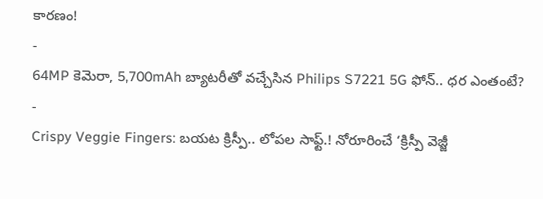కారణం!
-
64MP కెమెరా, 5,700mAh బ్యాటరీతో వచ్చేసిన Philips S7221 5G ఫోన్.. ధర ఎంతంటే?
-
Crispy Veggie Fingers: బయట క్రిస్పీ.. లోపల సాఫ్ట్.! నోరూరించే ‘క్రిస్పీ వెజ్జీ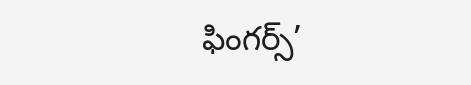ఫింగర్స్’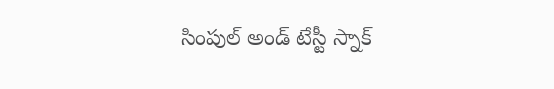సింపుల్ అండ్ టేస్టీ స్నాక్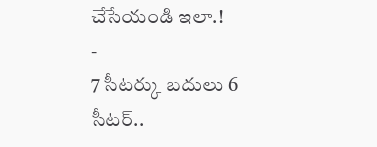చేసేయండి ఇలా.!
-
7 సీటర్కు బదులు 6 సీటర్..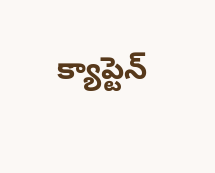క్యాప్టెన్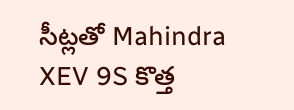సీట్లతో Mahindra XEV 9S కొత్త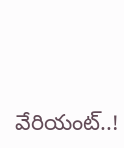వేరియంట్..!